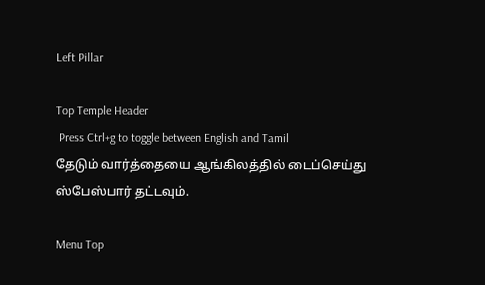Left Pillar

Top Temple Header
 Press Ctrl+g to toggle between English and Tamil
தேடும் வார்த்தையை ஆங்கிலத்தில் டைப்செய்து ஸ்பேஸ்பார் தட்டவும்.

Menu Top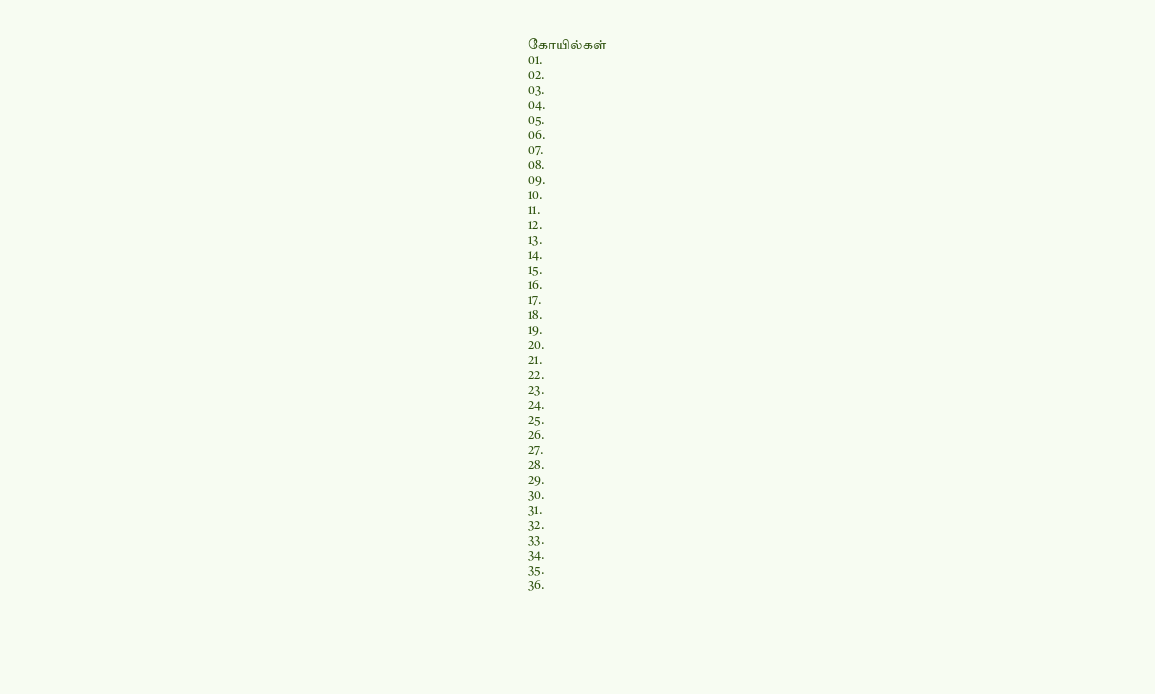கோயில்கள்
01.
02.
03.
04.
05.
06.
07.
08.
09.
10.
11.
12.
13.
14.
15.
16.
17.
18.
19.
20.
21.
22.
23.
24.
25.
26.
27.
28.
29.
30.
31.
32.
33.
34.
35.
36.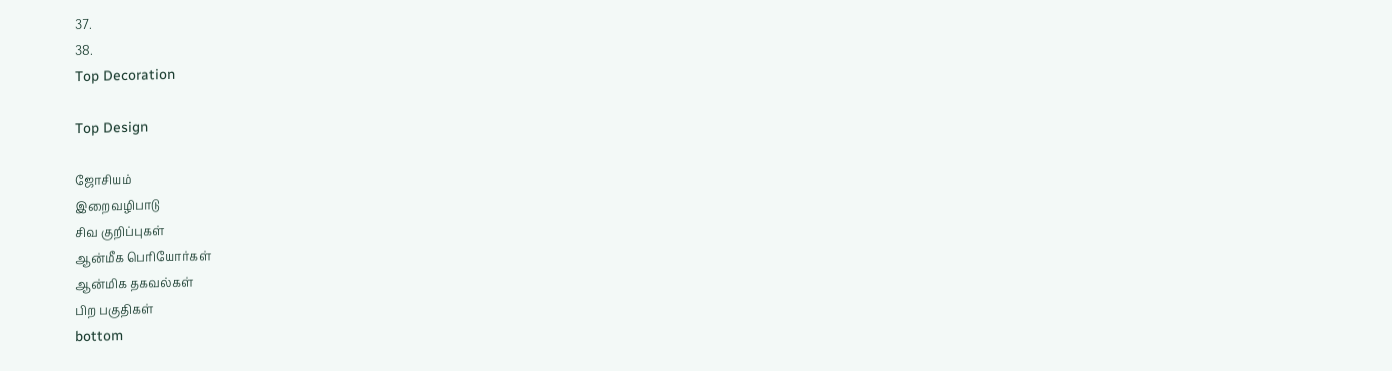37.
38.
Top Decoration

Top Design

ஜோசியம்
இறைவழிபாடு
சிவ குறிப்புகள்
ஆன்மீக பெரியோர்கள்
ஆன்மிக தகவல்கள்
பிற பகுதிகள்
bottom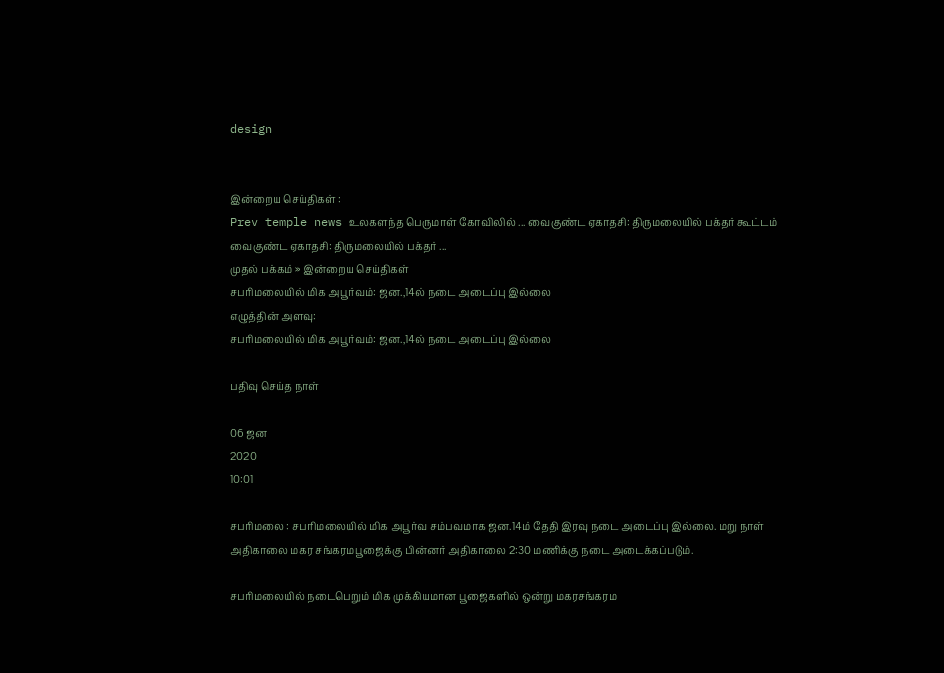design


இன்றைய செய்திகள் :
Prev temple news உலகளந்த பெருமாள் கோவிலில் ... வைகுண்ட ஏகாதசி: திருமலையில் பக்தர் கூட்டம் வைகுண்ட ஏகாதசி: திருமலையில் பக்தர் ...
முதல் பக்கம் » இன்றைய செய்திகள்
சபரிமலையில் மிக அபூர்வம்: ஜன.,14ல் நடை அடைப்பு இல்லை
எழுத்தின் அளவு:
சபரிமலையில் மிக அபூர்வம்: ஜன.,14ல் நடை அடைப்பு இல்லை

பதிவு செய்த நாள்

06 ஜன
2020
10:01

சபரிமலை : சபரிமலையில் மிக அபூர்வ சம்பவமாக ஜன.14ம் தேதி இரவு நடை அடைப்பு இல்லை. மறு நாள் அதிகாலை மகர சங்கரமபூஜைக்கு பின்னர் அதிகாலை 2:30 மணிக்கு நடை அடைக்கப்படும்.

சபரிமலையில் நடைபெறும் மிக முக்கியமான பூஜைகளில் ஒன்று மகரசங்கரம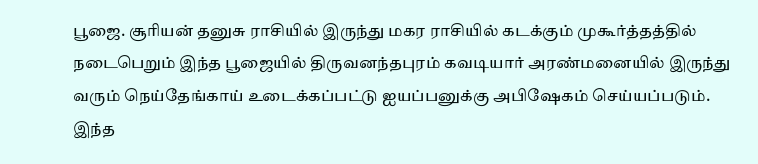பூஜை. சூரியன் தனுசு ராசியில் இருந்து மகர ராசியில் கடக்கும் முகூர்த்தத்தில் நடைபெறும் இந்த பூஜையில் திருவனந்தபுரம் கவடியார் அரண்மனையில் இருந்து வரும் நெய்தேங்காய் உடைக்கப்பட்டு ஐயப்பனுக்கு அபிஷேகம் செய்யப்படும். இந்த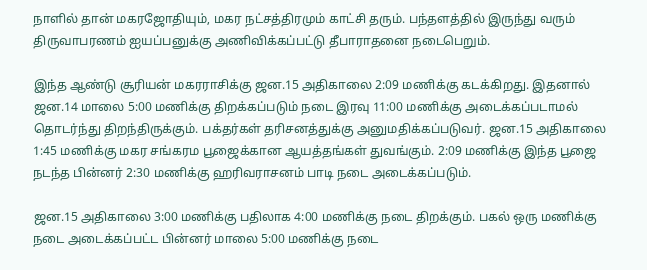நாளில் தான் மகரஜோதியும், மகர நட்சத்திரமும் காட்சி தரும். பந்தளத்தில் இருந்து வரும் திருவாபரணம் ஐயப்பனுக்கு அணிவிக்கப்பட்டு தீபாராதனை நடைபெறும்.

இந்த ஆண்டு சூரியன் மகரராசிக்கு ஜன.15 அதிகாலை 2:09 மணிக்கு கடக்கிறது. இதனால் ஜன.14 மாலை 5:00 மணிக்கு திறக்கப்படும் நடை இரவு 11:00 மணிக்கு அடைக்கப்படாமல் தொடர்ந்து திறந்திருக்கும். பக்தர்கள் தரிசனத்துக்கு அனுமதிக்கப்படுவர். ஜன.15 அதிகாலை 1:45 மணிக்கு மகர சங்கரம பூஜைக்கான ஆயத்தங்கள் துவங்கும். 2:09 மணிக்கு இந்த பூஜை நடந்த பின்னர் 2:30 மணிக்கு ஹரிவராசனம் பாடி நடை அடைக்கப்படும்.

ஜன.15 அதிகாலை 3:00 மணிக்கு பதிலாக 4:00 மணிக்கு நடை திறக்கும். பகல் ஒரு மணிக்கு நடை அடைக்கப்பட்ட பின்னர் மாலை 5:00 மணிக்கு நடை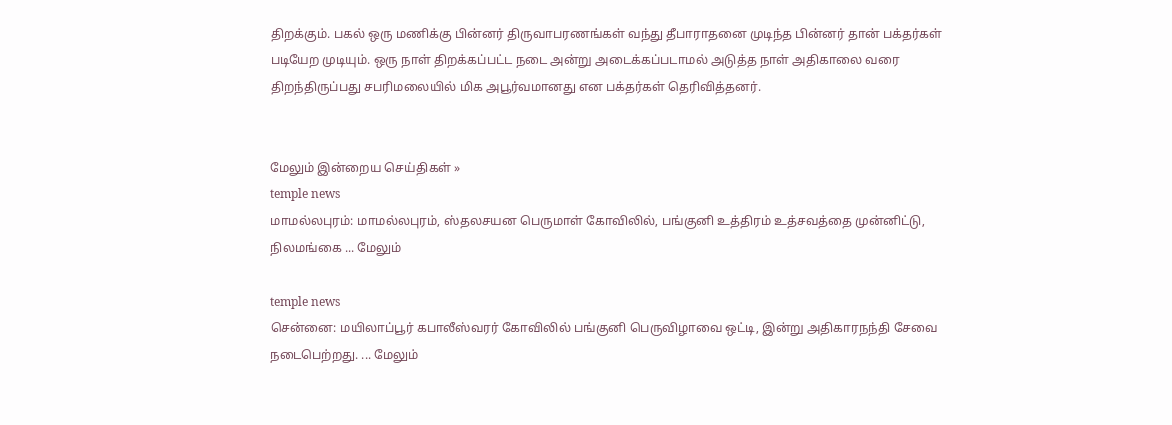திறக்கும். பகல் ஒரு மணிக்கு பின்னர் திருவாபரணங்கள் வந்து தீபாராதனை முடிந்த பின்னர் தான் பக்தர்கள் படியேற முடியும். ஒரு நாள் திறக்கப்பட்ட நடை அன்று அடைக்கப்படாமல் அடுத்த நாள் அதிகாலை வரை திறந்திருப்பது சபரிமலையில் மிக அபூர்வமானது என பக்தர்கள் தெரிவித்தனர்.


மேலும் இன்றைய செய்திகள் »
temple news
மாமல்லபுரம்: மாமல்லபுரம், ஸ்தலசயன பெருமாள் கோவிலில், பங்குனி உத்திரம் உத்சவத்தை முன்னிட்டு, நிலமங்கை ... மேலும்

temple news
சென்னை: மயிலாப்பூர் கபாலீஸ்வரர் கோவிலில் பங்குனி பெருவிழாவை ஒட்டி, இன்று அதிகாரநந்தி சேவை நடைபெற்றது. ... மேலும்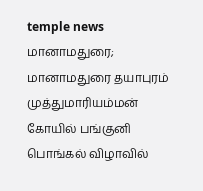temple news
மானாமதுரை; மானாமதுரை தயாபுரம் முத்துமாரியம்மன் கோயில் பங்குனி பொங்கல் விழாவில்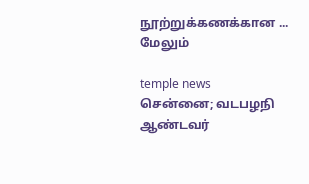நூற்றுக்கணக்கான ... மேலும்

temple news
சென்னை; வடபழநி ஆண்டவர்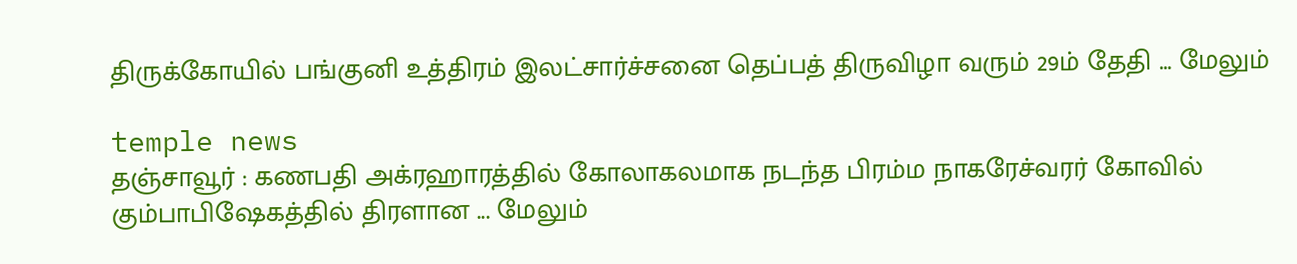திருக்கோயில் பங்குனி உத்திரம் இலட்சார்ச்சனை தெப்பத் திருவிழா வரும் 29ம் தேதி ... மேலும்

temple news
தஞ்சாவூர் : கணபதி அக்ரஹாரத்தில் கோலாகலமாக நடந்த பிரம்ம நாகரேச்வரர் கோவில் கும்பாபிஷேகத்தில் திரளான ... மேலும்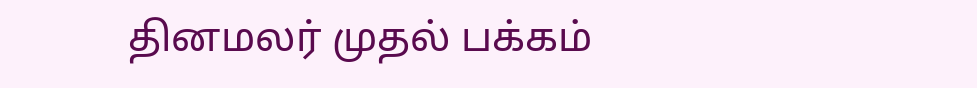தினமலர் முதல் பக்கம்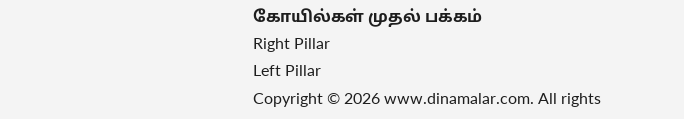கோயில்கள் முதல் பக்கம்
Right Pillar
Left Pillar
Copyright © 2026 www.dinamalar.com. All rights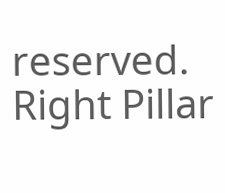reserved.
Right Pillar